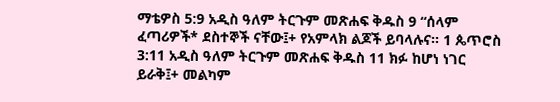ማቴዎስ 5:9 አዲስ ዓለም ትርጉም መጽሐፍ ቅዱስ 9 “ሰላም ፈጣሪዎች* ደስተኞች ናቸው፤+ የአምላክ ልጆች ይባላሉና። 1 ጴጥሮስ 3:11 አዲስ ዓለም ትርጉም መጽሐፍ ቅዱስ 11 ክፉ ከሆነ ነገር ይራቅ፤+ መልካም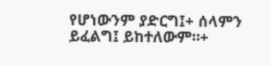የሆነውንም ያድርግ፤+ ሰላምን ይፈልግ፤ ይከተለውም።+